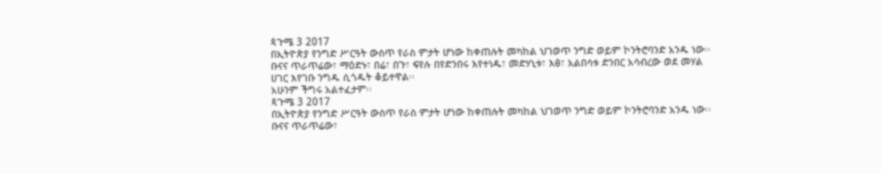ጳጉሜ 3 2017
በኢትዮጵያ የንግድ ሥርዓት ውስጥ የራስ ምታት ሆነው ከቀጠሉት መካከል ህገወጥ ንግድ ወይም ኮንትሮባንድ አንዱ ነው፡፡
ቡናና ጥራጥሬው፣ ማዕድኑ፣ በሬ፣ በጉ፣ ፍየሉ በየድንበሩ እየተነዱ፣ መድሃኒቱ፣ እፅ፣ አልበሳቱ ድንበር አሳብረው ወደ መሃል ሀገር እየገቡ ንግዱ ሲጎዱት ቆይተዋል፡፡
አሁንም ችግሩ አልተፈታም፡፡
ጳጉሜ 3 2017
በኢትዮጵያ የንግድ ሥርዓት ውስጥ የራስ ምታት ሆነው ከቀጠሉት መካከል ህገወጥ ንግድ ወይም ኮንትሮባንድ አንዱ ነው፡፡
ቡናና ጥራጥሬው፣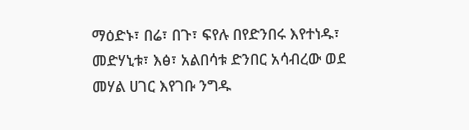ማዕድኑ፣ በሬ፣ በጉ፣ ፍየሉ በየድንበሩ እየተነዱ፣ መድሃኒቱ፣ እፅ፣ አልበሳቱ ድንበር አሳብረው ወደ መሃል ሀገር እየገቡ ንግዱ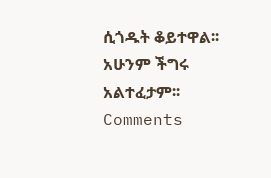ሲጎዱት ቆይተዋል፡፡
አሁንም ችግሩ አልተፈታም፡፡
Comments